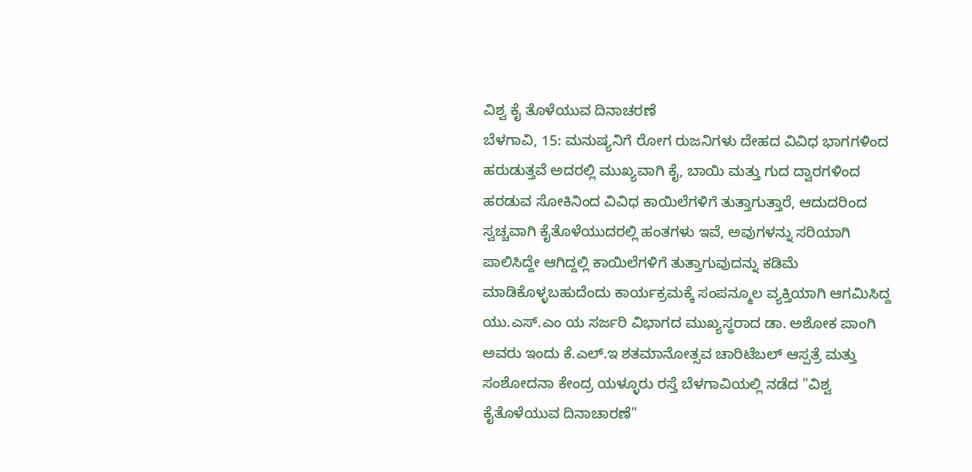ವಿಶ್ವ ಕೈ ತೊಳೆಯುವ ದಿನಾಚರಣೆ
ಬೆಳಗಾವಿ, 15: ಮನುಷ್ಯನಿಗೆ ರೋಗ ರುಜನಿಗಳು ದೇಹದ ವಿವಿಧ ಭಾಗಗಳಿಂದ ಹರುಡುತ್ತವೆ ಅದರಲ್ಲಿ ಮುಖ್ಯವಾಗಿ ಕೈ, ಬಾಯಿ ಮತ್ತು ಗುದ ದ್ವಾರಗಳಿಂದ ಹರಡುವ ಸೋಕಿನಿಂದ ವಿವಿಧ ಕಾಯಿಲೆಗಳಿಗೆ ತುತ್ತಾಗುತ್ತಾರೆ, ಆದುದರಿಂದ ಸ್ವಚ್ಚವಾಗಿ ಕೈತೊಳೆಯುದರಲ್ಲಿ ಹಂತಗಳು ಇವೆ, ಅವುಗಳನ್ನು ಸರಿಯಾಗಿ ಪಾಲಿಸಿದ್ದೇ ಆಗಿದ್ದಲ್ಲಿ ಕಾಯಿಲೆಗಳಿಗೆ ತುತ್ತಾಗುವುದನ್ನು ಕಡಿಮೆ ಮಾಡಿಕೊಳ್ಳಬಹುದೆಂದು ಕಾರ್ಯಕ್ರಮಕ್ಕೆ ಸಂಪನ್ಮೂಲ ವ್ಯಕ್ತಿಯಾಗಿ ಆಗಮಿಸಿದ್ದ ಯು.ಎಸ್.ಎಂ ಯ ಸರ್ಜರಿ ವಿಭಾಗದ ಮುಖ್ಯಸ್ಥರಾದ ಡಾ. ಅಶೋಕ ಪಾಂಗಿ ಅವರು ಇಂದು ಕೆ.ಎಲ್.ಇ ಶತಮಾನೋತ್ಸವ ಚಾರಿಟೆಬಲ್ ಆಸ್ಪತ್ರೆ ಮತ್ತು ಸಂಶೋದನಾ ಕೇಂದ್ರ ಯಳ್ಳೂರು ರಸ್ತೆ ಬೆಳಗಾವಿಯಲ್ಲಿ ನಡೆದ "ವಿಶ್ವ ಕೈತೊಳೆಯುವ ದಿನಾಚಾರಣೆ"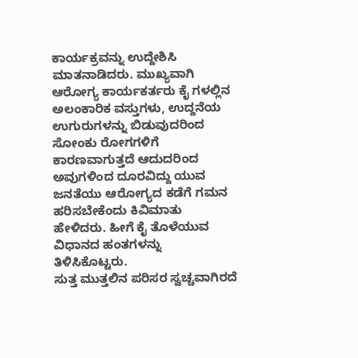ಕಾರ್ಯಕ್ರವನ್ನು ಉದ್ದೇಶಿಸಿ ಮಾತನಾಡಿದರು. ಮುಖ್ಯವಾಗಿ ಆರೋಗ್ಯ ಕಾರ್ಯಕರ್ತರು ಕೈ ಗಳಲ್ಲಿನ ಅಲಂಕಾರಿಕ ವಸ್ತುಗಳು, ಉದ್ದನೆಯ ಉಗುರುಗಳನ್ನು ಬಿಡುವುದರಿಂದ ಸೋಂಕು ರೋಗಗಳಿಗೆ ಕಾರಣವಾಗುತ್ತದೆ ಆದುದರಿಂದ ಅವುಗಳಿಂದ ದೂರವಿದ್ದು ಯುವ ಜನತೆಯು ಆರೋಗ್ಯದ ಕಡೆಗೆ ಗಮನ ಹರಿಸಬೇಕೆಂದು ಕಿವಿಮಾತು ಹೇಳಿದರು. ಹೀಗೆ ಕೈ ತೊಳೆಯುವ ವಿಧಾನದ ಹಂತಗಳನ್ನು ತಿಳಿಸಿಕೊಟ್ಟರು.
ಸುತ್ತ ಮುತ್ತಲಿನ ಪರಿಸರ ಸ್ವಚ್ಚವಾಗಿರದೆ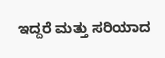ಇದ್ದರೆ ಮತ್ತು ಸರಿಯಾದ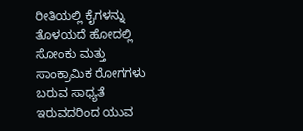ರೀತಿಯಲ್ಲಿ ಕೈಗಳನ್ನು ತೊಳಯದೆ ಹೋದಲ್ಲಿ ಸೋಂಕು ಮತ್ತು ಸಾಂಕ್ರಾಮಿಕ ರೋಗಗಳು ಬರುವ ಸಾಧ್ಯತೆ ಇರುವದರಿಂದ ಯುವ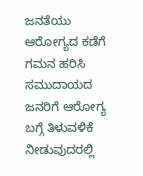ಜನತೆಯು ಆರೋಗ್ಯದ ಕಡೆಗೆ ಗಮನ ಹರಿಸಿ ಸಮುದಾಯದ ಜನರಿಗೆ ಆರೋಗ್ಯ ಬಗ್ಗೆ ತಿಳುವಳಿಕೆ ನೀಡುವುದರಲ್ಲಿ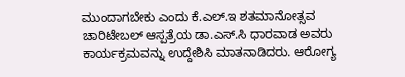ಮುಂದಾಗಬೇಕು ಎಂದು ಕೆ.ಎಲ್.ಇ ಶತಮಾನೋತ್ಸವ ಚಾರಿಟೇಬಲ್ ಆಸ್ಪತ್ರೆಯ ಡಾ.ಎಸ್.ಸಿ ಧಾರವಾಡ ಅವರು ಕಾರ್ಯಕ್ರಮವನ್ನು ಉದ್ದೇಶಿಸಿ ಮಾತನಾಡಿದರು. ಆರೋಗ್ಯ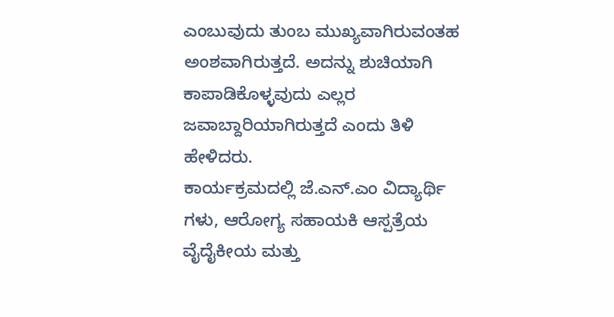ಎಂಬುವುದು ತುಂಬ ಮುಖ್ಯವಾಗಿರುವಂತಹ ಅಂಶವಾಗಿರುತ್ತದೆ. ಅದನ್ನು ಶುಚಿಯಾಗಿ ಕಾಪಾಡಿಕೊಳ್ಳವುದು ಎಲ್ಲರ ಜವಾಬ್ದಾರಿಯಾಗಿರುತ್ತದೆ ಎಂದು ತಿಳಿ ಹೇಳಿದರು.
ಕಾರ್ಯಕ್ರಮದಲ್ಲಿ ಜೆ.ಎನ್.ಎಂ ವಿದ್ಯಾರ್ಥಿ ಗಳು, ಆರೋಗ್ಯ ಸಹಾಯಕಿ ಆಸ್ಪತ್ರೆಯ ವೈದೈಕೀಯ ಮತ್ತು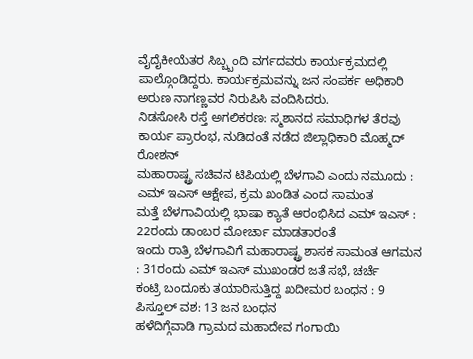ವೈದೈಕೀಯೆತರ ಸಿಬ್ಬ್ಬಂದಿ ವರ್ಗದವರು ಕಾರ್ಯಕ್ರಮದಲ್ಲಿ ಪಾಲ್ಗೊಂಡಿದ್ದರು. ಕಾರ್ಯಕ್ರಮವನ್ನು ಜನ ಸಂಪರ್ಕ ಅಧಿಕಾರಿ ಅರುಣ ನಾಗಣ್ಣವರ ನಿರುಪಿಸಿ ವಂದಿಸಿದರು.
ನಿಡಸೋಸಿ ರಸ್ತೆ ಅಗಲಿಕರಣ: ಸ್ಮಶಾನದ ಸಮಾಧಿಗಳ ತೆರವು ಕಾರ್ಯ ಪ್ರಾರಂಭ, ನುಡಿದಂತೆ ನಡೆದ ಜಿಲ್ಲಾಧಿಕಾರಿ ಮೊಹ್ಮದ್ ರೋಶನ್
ಮಹಾರಾಷ್ಟ್ರ ಸಚಿವನ ಟಿಪಿಯಲ್ಲಿ ಬೆಳಗಾವಿ ಎಂದು ನಮೂದು : ಎಮ್ ಇಎಸ್ ಆಕ್ಷೇಪ, ಕ್ರಮ ಖಂಡಿತ ಎಂದ ಸಾಮಂತ
ಮತ್ತೆ ಬೆಳಗಾವಿಯಲ್ಲಿ ಭಾಷಾ ಕ್ಯಾತೆ ಆರಂಭಿಸಿದ ಎಮ್ ಇಎಸ್ : 22ರಂದು ಡಾಂಬರ ಮೋರ್ಚಾ ಮಾಡತಾರಂತೆ
ಇಂದು ರಾತ್ರಿ ಬೆಳಗಾವಿಗೆ ಮಹಾರಾಷ್ಟ್ರ ಶಾಸಕ ಸಾಮಂತ ಆಗಮನ : 31ರಂದು ಎಮ್ ಇಎಸ್ ಮುಖಂಡರ ಜತೆ ಸಭೆ, ಚರ್ಚೆ
ಕಂಟ್ರಿ ಬಂದೂಕು ತಯಾರಿಸುತ್ತಿದ್ದ ಖದೀಮರ ಬಂಧನ : 9 ಪಿಸ್ತೂಲ್ ವಶ: 13 ಜನ ಬಂಧನ
ಹಳೆದಿಗ್ಗೆವಾಡಿ ಗ್ರಾಮದ ಮಹಾದೇವ ಗಂಗಾಯಿ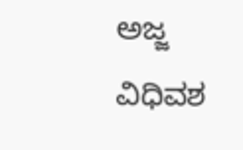ಅಜ್ಜ ವಿಧಿವಶ